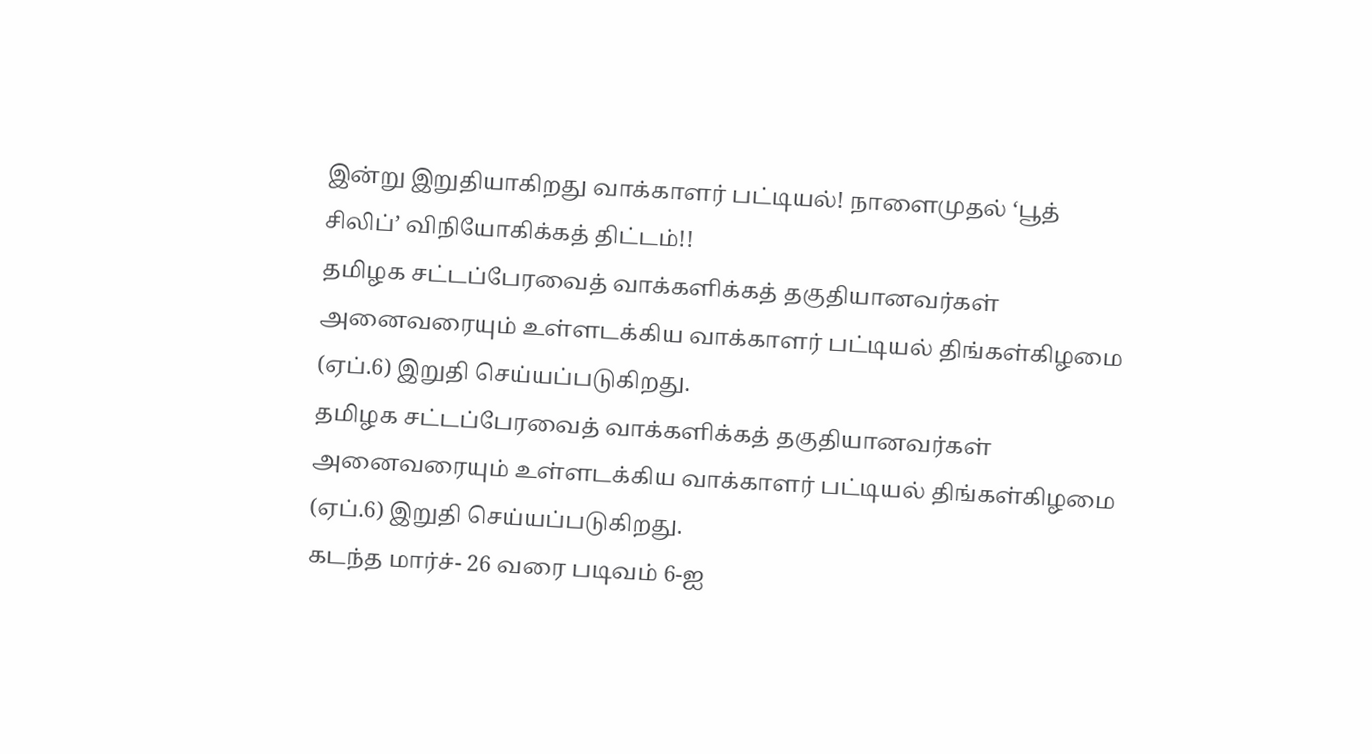இன்று இறுதியாகிறது வாக்காளர் பட்டியல்! நாளைமுதல் ‘பூத் சிலிப்’ விநியோகிக்கத் திட்டம்!!
தமிழக சட்டப்பேரவைத் வாக்களிக்கத் தகுதியானவர்கள் அனைவரையும் உள்ளடக்கிய வாக்காளர் பட்டியல் திங்கள்கிழமை (ஏப்.6) இறுதி செய்யப்படுகிறது.
தமிழக சட்டப்பேரவைத் வாக்களிக்கத் தகுதியானவர்கள் அனைவரையும் உள்ளடக்கிய வாக்காளர் பட்டியல் திங்கள்கிழமை (ஏப்.6) இறுதி செய்யப்படுகிறது.
கடந்த மார்ச்- 26 வரை படிவம் 6-ஐ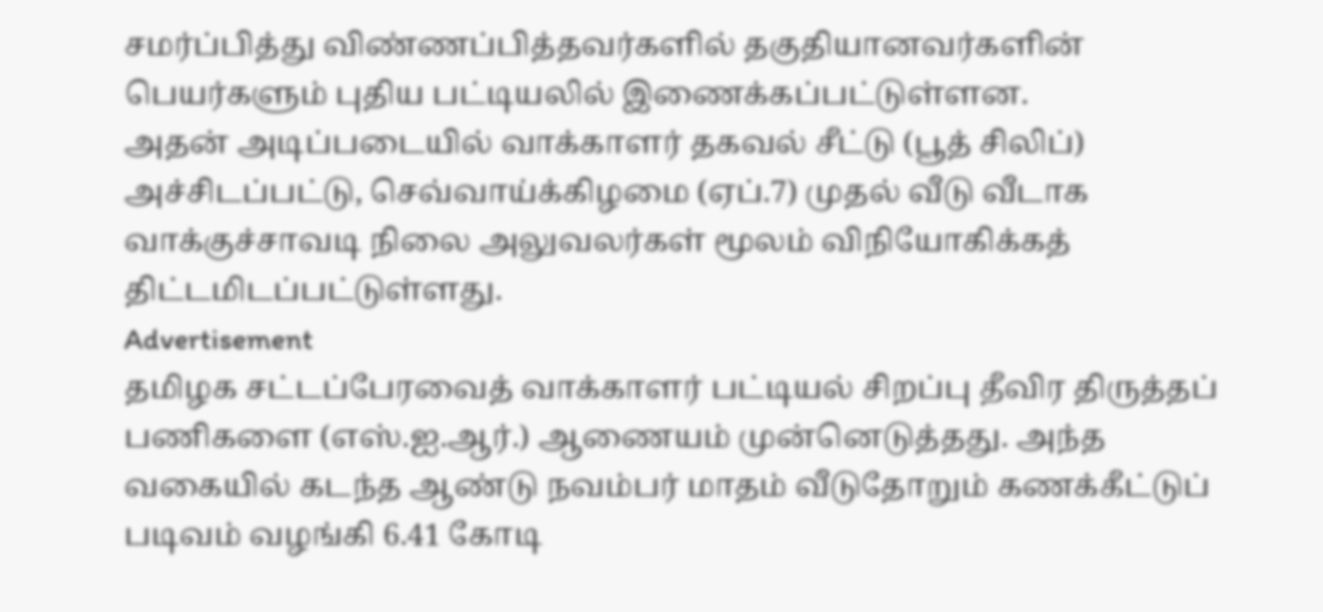சமர்ப்பித்து விண்ணப்பித்தவர்களில் தகுதியானவர்களின் பெயர்களும் புதிய பட்டியலில் இணைக்கப்பட்டுள்ளன.
அதன் அடிப்படையில் வாக்காளர் தகவல் சீட்டு (பூத் சிலிப்) அச்சிடப்பட்டு, செவ்வாய்க்கிழமை (ஏப்.7) முதல் வீடு வீடாக வாக்குச்சாவடி நிலை அலுவலர்கள் மூலம் விநியோகிக்கத் திட்டமிடப்பட்டுள்ளது.
Advertisement
தமிழக சட்டப்பேரவைத் வாக்காளர் பட்டியல் சிறப்பு தீவிர திருத்தப் பணிகளை (எஸ்.ஐ.ஆர்.) ஆணையம் முன்னெடுத்தது. அந்த வகையில் கடந்த ஆண்டு நவம்பர் மாதம் வீடுதோறும் கணக்கீட்டுப் படிவம் வழங்கி 6.41 கோடி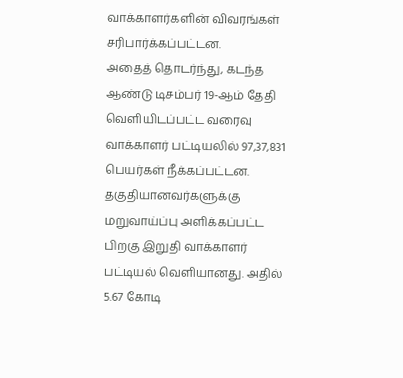வாக்காளர்களின் விவரங்கள் சரிபார்க்கப்பட்டன.
அதைத் தொடர்ந்து, கடந்த ஆண்டு டிசம்பர் 19-ஆம் தேதி வெளியிடப்பட்ட வரைவு வாக்காளர் பட்டியலில் 97,37,831 பெயர்கள் நீக்கப்பட்டன. தகுதியானவர்களுக்கு மறுவாய்ப்பு அளிக்கப்பட்ட பிறகு இறுதி வாக்காளர் பட்டியல் வெளியானது. அதில் 5.67 கோடி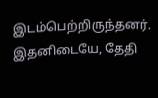இடம்பெற்றிருந்தனர்.
இதனிடையே, தேதி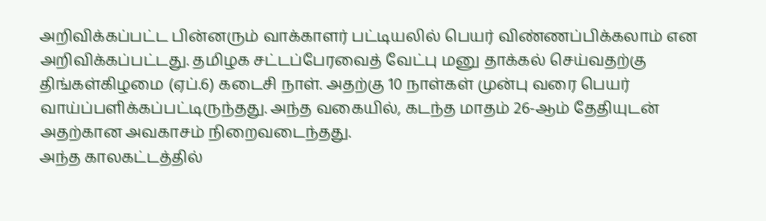அறிவிக்கப்பட்ட பின்னரும் வாக்காளர் பட்டியலில் பெயர் விண்ணப்பிக்கலாம் என அறிவிக்கப்பட்டது. தமிழக சட்டப்பேரவைத் வேட்பு மனு தாக்கல் செய்வதற்கு திங்கள்கிழமை (ஏப்.6) கடைசி நாள். அதற்கு 10 நாள்கள் முன்பு வரை பெயர் வாய்ப்பளிக்கப்பட்டிருந்தது. அந்த வகையில், கடந்த மாதம் 26-ஆம் தேதியுடன் அதற்கான அவகாசம் நிறைவடைந்தது.
அந்த காலகட்டத்தில்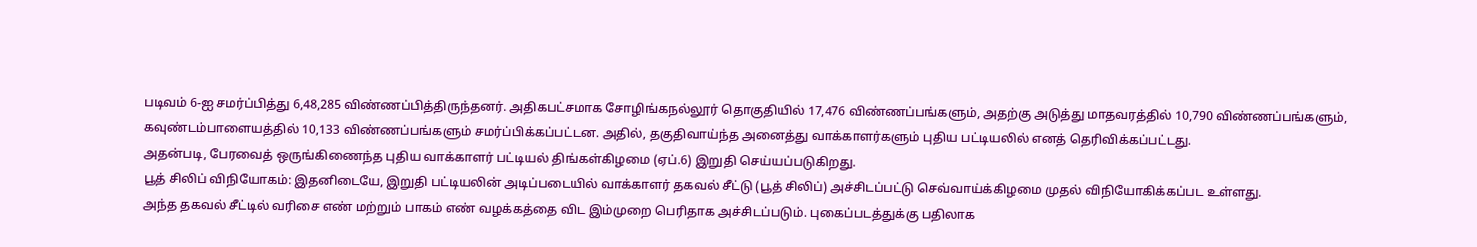படிவம் 6-ஐ சமர்ப்பித்து 6,48,285 விண்ணப்பித்திருந்தனர். அதிகபட்சமாக சோழிங்கநல்லூர் தொகுதியில் 17,476 விண்ணப்பங்களும், அதற்கு அடுத்து மாதவரத்தில் 10,790 விண்ணப்பங்களும், கவுண்டம்பாளையத்தில் 10,133 விண்ணப்பங்களும் சமர்ப்பிக்கப்பட்டன. அதில், தகுதிவாய்ந்த அனைத்து வாக்காளர்களும் புதிய பட்டியலில் எனத் தெரிவிக்கப்பட்டது.
அதன்படி, பேரவைத் ஒருங்கிணைந்த புதிய வாக்காளர் பட்டியல் திங்கள்கிழமை (ஏப்.6) இறுதி செய்யப்படுகிறது.
பூத் சிலிப் விநியோகம்: இதனிடையே, இறுதி பட்டியலின் அடிப்படையில் வாக்காளர் தகவல் சீட்டு (பூத் சிலிப்) அச்சிடப்பட்டு செவ்வாய்க்கிழமை முதல் விநியோகிக்கப்பட உள்ளது.
அந்த தகவல் சீட்டில் வரிசை எண் மற்றும் பாகம் எண் வழக்கத்தை விட இம்முறை பெரிதாக அச்சிடப்படும். புகைப்படத்துக்கு பதிலாக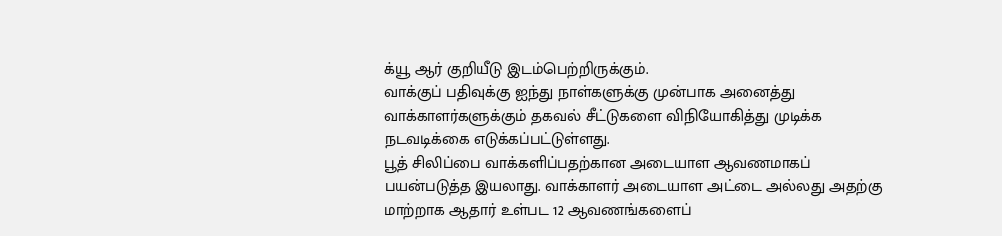க்யூ ஆர் குறியீடு இடம்பெற்றிருக்கும்.
வாக்குப் பதிவுக்கு ஐந்து நாள்களுக்கு முன்பாக அனைத்து வாக்காளர்களுக்கும் தகவல் சீட்டுகளை விநியோகித்து முடிக்க நடவடிக்கை எடுக்கப்பட்டுள்ளது.
பூத் சிலிப்பை வாக்களிப்பதற்கான அடையாள ஆவணமாகப் பயன்படுத்த இயலாது. வாக்காளர் அடையாள அட்டை அல்லது அதற்கு மாற்றாக ஆதார் உள்பட 12 ஆவணங்களைப்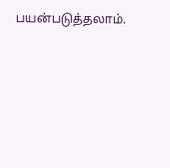பயன்படுத்தலாம்.